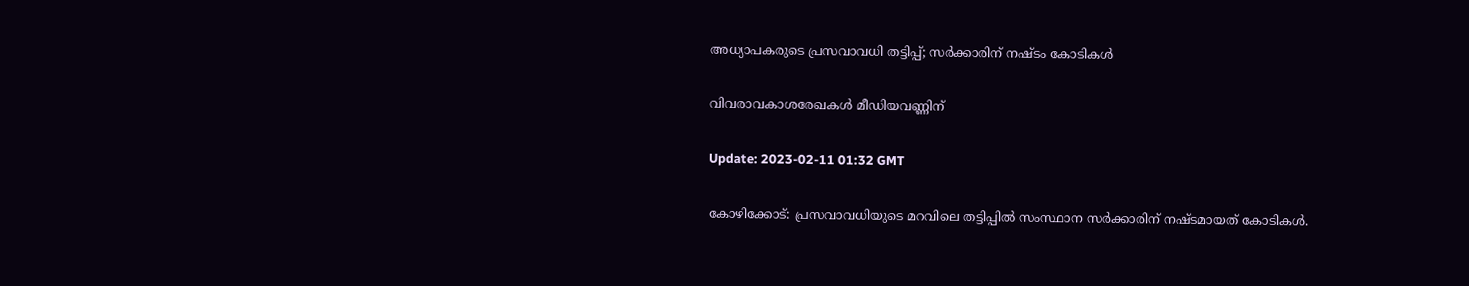അധ്യാപകരുടെ പ്രസവാവധി തട്ടിപ്പ്; സർക്കാരിന് നഷ്ടം കോടികൾ

വിവരാവകാശരേഖകൾ മീഡിയവണ്ണിന്

Update: 2023-02-11 01:32 GMT

കോഴിക്കോട്: പ്രസവാവധിയുടെ മറവിലെ തട്ടിപ്പില്‍ സംസ്ഥാന സര്‍ക്കാരിന് നഷ്ടമായത് കോടികള്‍‍.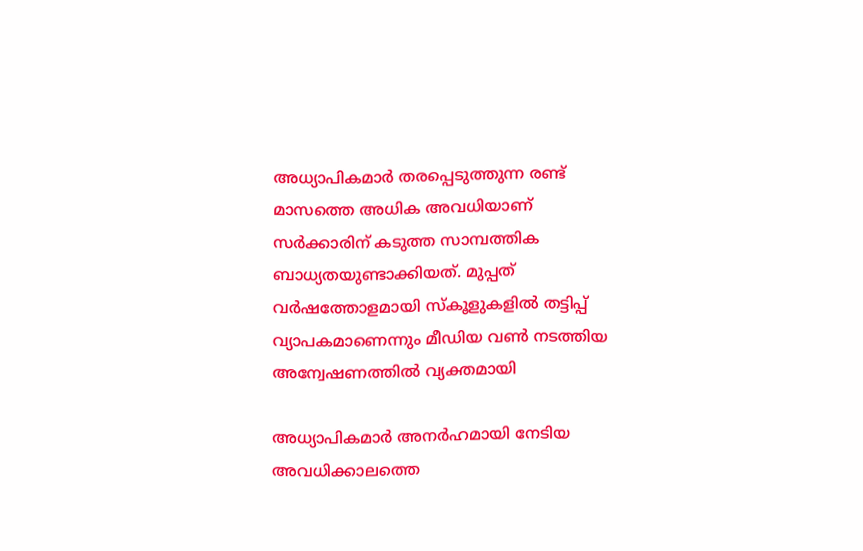അധ്യാപികമാര്‍ തരപ്പെടുത്തുന്ന രണ്ട് മാസത്തെ അധിക അവധിയാണ് സര്‍ക്കാരിന് കടുത്ത സാമ്പത്തിക ബാധ്യതയുണ്ടാക്കിയത്. മുപ്പത് വർഷത്തോളമായി സ്കൂളുകളിൽ തട്ടിപ്പ് വ്യാപകമാണെന്നും മീഡിയ വണ്‍ നടത്തിയ അന്വേഷണത്തിൽ വ്യക്തമായി

അധ്യാപികമാര്‍ അനര്‍ഹമായി നേടിയ അവധിക്കാലത്തെ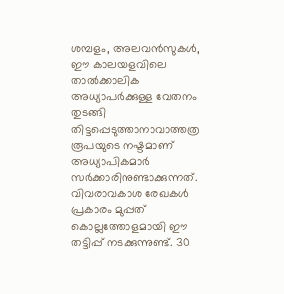ശമ്പളം, അലവന്‍സുകള്‍, ഈ കാലയളവിലെ താല്‍ക്കാലിക അധ്യാപര്‍ക്കുള്ള വേതനം തുടങ്ങി തിട്ടപ്പെടുത്താനാവാത്തത്ര രൂപയുടെ നഷ്ടമാണ് അധ്യാപികമാര്‍ സര്‍ക്കാരിനുണ്ടാക്കുന്നത്. വിവരാവകാശ രേഖകള്‍ പ്രകാരം മുപ്പത് കൊല്ലത്തോളമായി ഈ തട്ടിപ്പ് നടക്കുന്നുണ്ട്. 30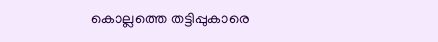കൊല്ലത്തെ തട്ടിപ്പുകാരെ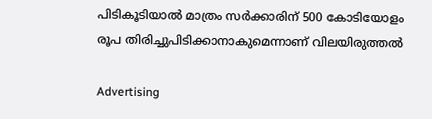പിടികൂടിയാല്‍ മാത്രം സര്‍ക്കാരിന് 500 കോടിയോളം രൂപ തിരിച്ചുപിടിക്കാനാകുമെന്നാണ് വിലയിരുത്തല്‍

Advertising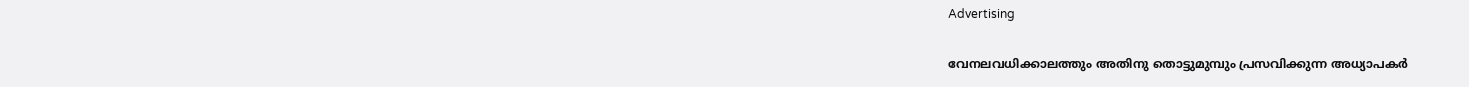Advertising

വേനലവധിക്കാലത്തും അതിനു തൊട്ടുമുമ്പും പ്രസവിക്കുന്ന അധ്യാപകര്‍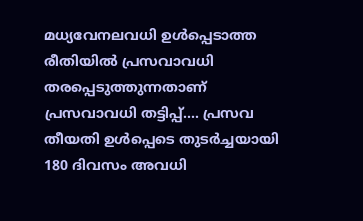മധ്യവേനലവധി ഉള്‍പ്പെടാത്ത രീതിയില്‍ പ്രസവാവധി തരപ്പെടുത്തുന്നതാണ് പ്രസവാവധി തട്ടിപ്പ്.... പ്രസവ തീയതി ഉള്‍പ്പെടെ തുടര്‍ച്ചയായി 180 ദിവസം അവധി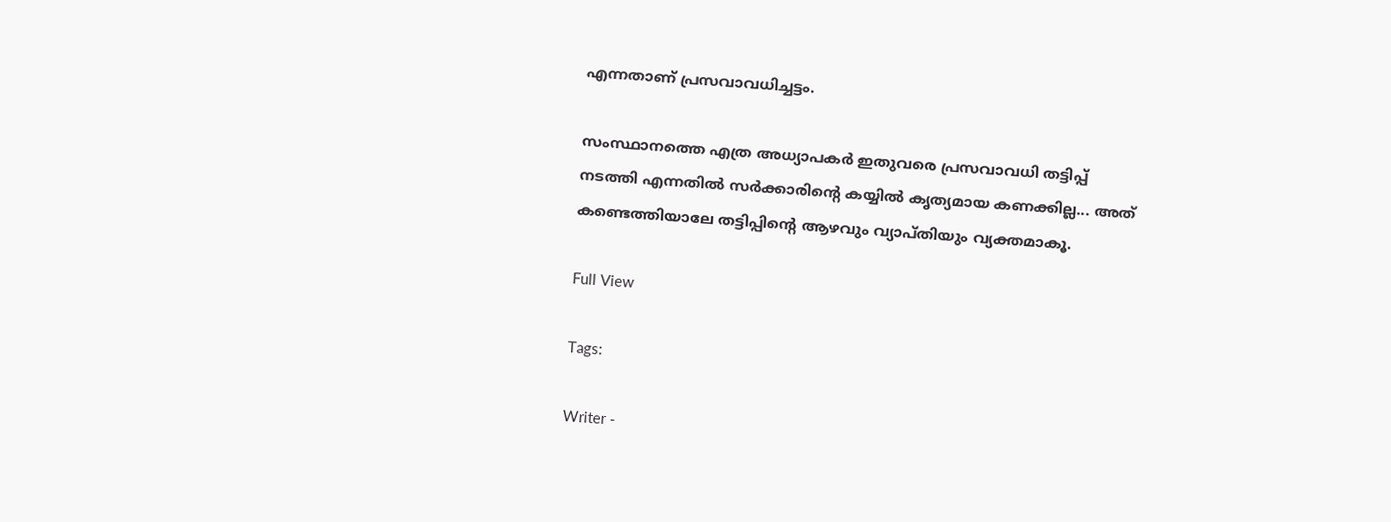എന്നതാണ് പ്രസവാവധിച്ചട്ടം.

സംസ്ഥാനത്തെ എത്ര അധ്യാപകര്‍ ഇതുവരെ പ്രസവാവധി തട്ടിപ്പ് നടത്തി എന്നതില്‍ സര്‍ക്കാരിന്റെ കയ്യില്‍ കൃത്യമായ കണക്കില്ല... അത് കണ്ടെത്തിയാലേ തട്ടിപ്പിന്റെ ആഴവും വ്യാപ്തിയും വ്യക്തമാകൂ.

Full View

Tags:

Writer -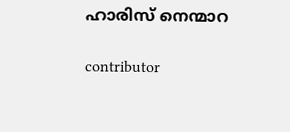ഹാരിസ് നെന്മാറ

contributor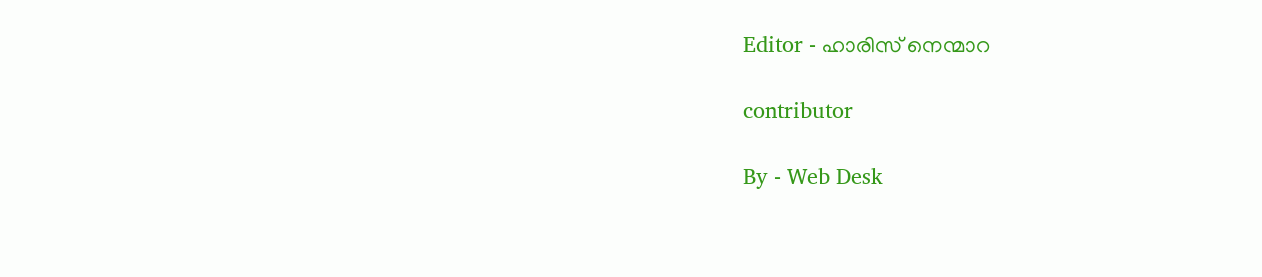Editor - ഹാരിസ് നെന്മാറ

contributor

By - Web Desk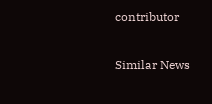contributor

Similar News